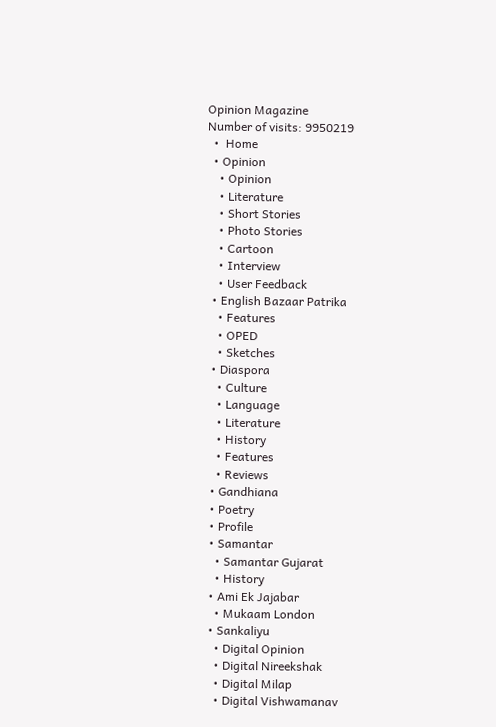Opinion Magazine
Number of visits: 9950219
  •  Home
  • Opinion
    • Opinion
    • Literature
    • Short Stories
    • Photo Stories
    • Cartoon
    • Interview
    • User Feedback
  • English Bazaar Patrika
    • Features
    • OPED
    • Sketches
  • Diaspora
    • Culture
    • Language
    • Literature
    • History
    • Features
    • Reviews
  • Gandhiana
  • Poetry
  • Profile
  • Samantar
    • Samantar Gujarat
    • History
  • Ami Ek Jajabar
    • Mukaam London
  • Sankaliyu
    • Digital Opinion
    • Digital Nireekshak
    • Digital Milap
    • Digital Vishwamanav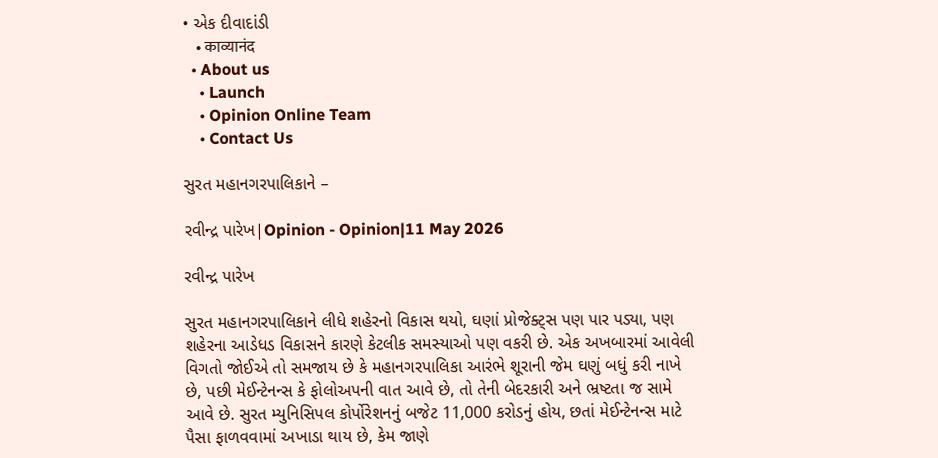• એક દીવાદાંડી
    • काव्यानंद
  • About us
    • Launch
    • Opinion Online Team
    • Contact Us

સુરત મહાનગરપાલિકાને –

રવીન્દ્ર પારેખ|Opinion - Opinion|11 May 2026

રવીન્દ્ર પારેખ

સુરત મહાનગરપાલિકાને લીધે શહેરનો વિકાસ થયો, ઘણાં પ્રોજેક્ટ્સ પણ પાર પડ્યા, પણ શહેરના આડેધડ વિકાસને કારણે કેટલીક સમસ્યાઓ પણ વકરી છે. એક અખબારમાં આવેલી વિગતો જોઈએ તો સમજાય છે કે મહાનગરપાલિકા આરંભે શૂરાની જેમ ઘણું બધું કરી નાખે છે, પછી મેઈન્ટેનન્સ કે ફોલોઅપની વાત આવે છે, તો તેની બેદરકારી અને ભ્રષ્ટતા જ સામે આવે છે. સુરત મ્યુનિસિપલ કોર્પોરેશનનું બજેટ 11,000 કરોડનું હોય, છતાં મેઈન્ટેનન્સ માટે પૈસા ફાળવવામાં અખાડા થાય છે, કેમ જાણે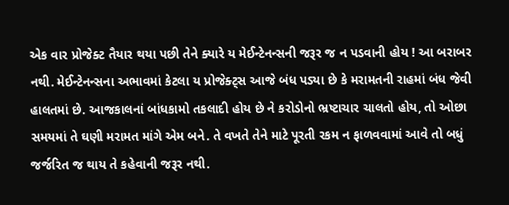એક વાર પ્રોજેક્ટ તૈયાર થયા પછી તેને ક્યારે ય મેઈન્ટેનન્સની જરૂર જ ન પડવાની હોય ! આ બરાબર નથી. મેઈન્ટેનન્સના અભાવમાં કેટલા ય પ્રોજેક્ટ્સ આજે બંધ પડ્યા છે કે મરામતની રાહમાં બંધ જેવી હાલતમાં છે. આજકાલનાં બાંધકામો તકલાદી હોય છે ને કરોડોનો ભ્રષ્ટાચાર ચાલતો હોય, તો ઓછા સમયમાં તે ઘણી મરામત માંગે એમ બને. તે વખતે તેને માટે પૂરતી રકમ ન ફાળવવામાં આવે તો બધું જર્જરિત જ થાય તે કહેવાની જરૂર નથી.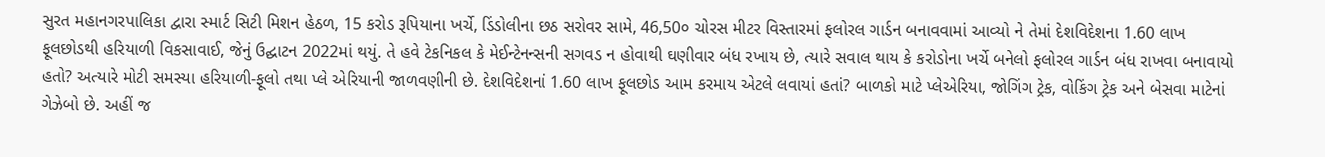સુરત મહાનગરપાલિકા દ્વારા સ્માર્ટ સિટી મિશન હેઠળ, 15 કરોડ રૂપિયાના ખર્ચે, ડિંડોલીના છઠ સરોવર સામે, 46,50૦ ચોરસ મીટર વિસ્તારમાં ફલોરલ ગાર્ડન બનાવવામાં આવ્યો ને તેમાં દેશવિદેશના 1.60 લાખ ફૂલછોડથી હરિયાળી વિકસાવાઈ, જેનું ઉદ્ઘાટન 2022માં થયું. તે હવે ટેકનિકલ કે મેઈન્ટેનન્સની સગવડ ન હોવાથી ઘણીવાર બંધ રખાય છે, ત્યારે સવાલ થાય કે કરોડોના ખર્ચે બનેલો ફલોરલ ગાર્ડન બંધ રાખવા બનાવાયો હતો? અત્યારે મોટી સમસ્યા હરિયાળી-ફૂલો તથા પ્લે એરિયાની જાળવણીની છે. દેશવિદેશનાં 1.60 લાખ ફૂલછોડ આમ કરમાય એટલે લવાયાં હતાં? બાળકો માટે પ્લેએરિયા, જોગિંગ ટ્રેક, વોકિંગ ટ્રેક અને બેસવા માટેનાં ગેઝેબો છે. અહીં જ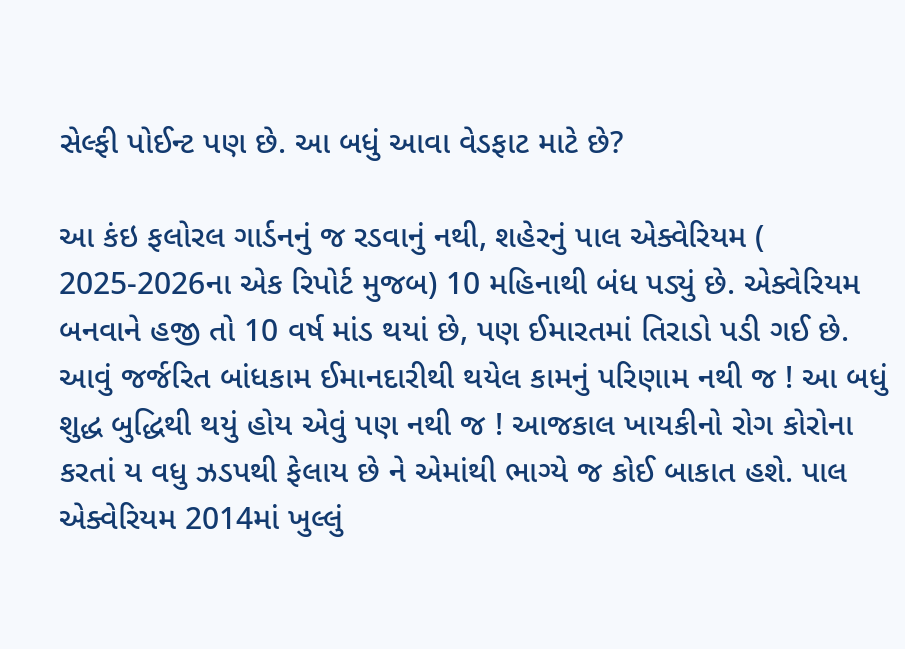સેલ્ફી પોઈન્ટ પણ છે. આ બધું આવા વેડફાટ માટે છે?

આ કંઇ ફલોરલ ગાર્ડનનું જ રડવાનું નથી, શહેરનું પાલ એક્વેરિયમ ( 2025-2026ના એક રિપોર્ટ મુજબ) 10 મહિનાથી બંધ પડ્યું છે. એક્વેરિયમ બનવાને હજી તો 10 વર્ષ માંડ થયાં છે, પણ ઈમારતમાં તિરાડો પડી ગઈ છે. આવું જર્જરિત બાંધકામ ઈમાનદારીથી થયેલ કામનું પરિણામ નથી જ ! આ બધું શુદ્ધ બુદ્ધિથી થયું હોય એવું પણ નથી જ ! આજકાલ ખાયકીનો રોગ કોરોના કરતાં ય વધુ ઝડપથી ફેલાય છે ને એમાંથી ભાગ્યે જ કોઈ બાકાત હશે. પાલ એક્વેરિયમ 2014માં ખુલ્લું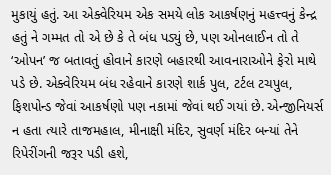મુકાયું હતું. આ એક્વેરિયમ એક સમયે લોક આકર્ષણનું મહત્ત્વનું કેન્દ્ર હતું ને ગમ્મત તો એ છે કે તે બંધ પડ્યું છે, પણ ઓનલાઈન તો તે ‘ઓપન’ જ બતાવતું હોવાને કારણે બહારથી આવનારાઓને ફેરો માથે પડે છે. એક્વેરિયમ બંધ રહેવાને કારણે શાર્ક પુલ, ટર્ટલ ટચપુલ, ફિશપોન્ડ જેવાં આકર્ષણો પણ નકામાં જેવાં થઈ ગયાં છે. એન્જીનિયર્સ ન હતા ત્યારે તાજમહાલ, મીનાક્ષી મંદિર, સુવર્ણ મંદિર બન્યાં તેને રિપેરીંગની જરૂર પડી હશે,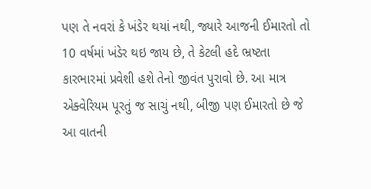પણ તે નવરાં કે ખંડેર થયાં નથી, જ્યારે આજની ઈમારતો તો 10 વર્ષમાં ખંડેર થઇ જાય છે, તે કેટલી હદે ભ્રષ્ટતા કારભારમાં પ્રવેશી હશે તેનો જીવંત પુરાવો છે. આ માત્ર એક્વેરિયમ પૂરતું જ સાચું નથી, બીજી પણ ઈમારતો છે જે આ વાતની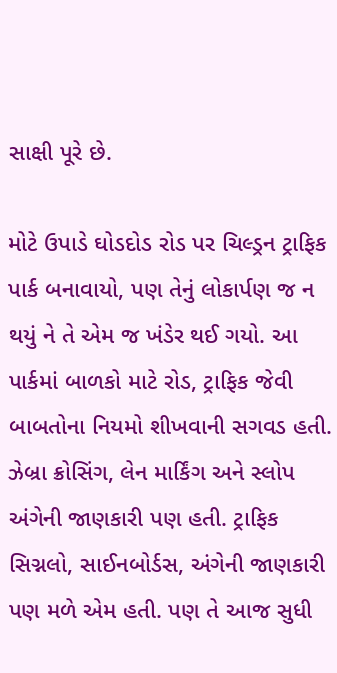સાક્ષી પૂરે છે.

મોટે ઉપાડે ઘોડદોડ રોડ પર ચિલ્ડ્રન ટ્રાફિક પાર્ક બનાવાયો, પણ તેનું લોકાર્પણ જ ન થયું ને તે એમ જ ખંડેર થઈ ગયો. આ પાર્કમાં બાળકો માટે રોડ, ટ્રાફિક જેવી બાબતોના નિયમો શીખવાની સગવડ હતી. ઝેબ્રા ક્રોસિંગ, લેન માર્કિંગ અને સ્લોપ અંગેની જાણકારી પણ હતી. ટ્રાફિક સિગ્નલો, સાઈનબોર્ડસ, અંગેની જાણકારી પણ મળે એમ હતી. પણ તે આજ સુધી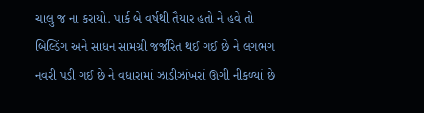ચાલુ જ ના કરાયો. પાર્ક બે વર્ષથી તૈયાર હતો ને હવે તો બિલ્ડિંગ અને સાધન સામગ્રી જર્જરિત થઈ ગઈ છે ને લગભગ નવરી પડી ગઈ છે ને વધારામાં ઝાડીઝાંખરાં ઊગી નીકળ્યાં છે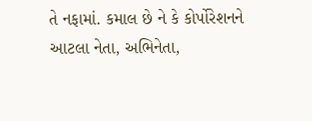તે નફામાં. કમાલ છે ને કે કોર્પોરેશનને આટલા નેતા, અભિનેતા,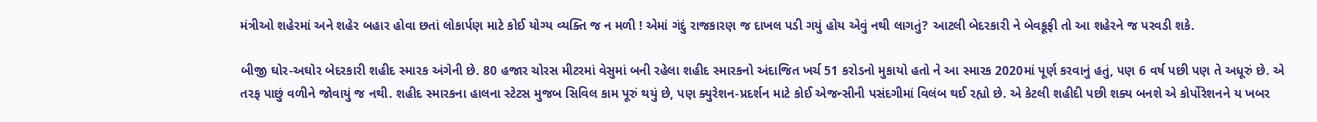મંત્રીઓ શહેરમાં અને શહેર બહાર હોવા છતાં લોકાર્પણ માટે કોઈ યોગ્ય વ્યક્તિ જ ન મળી ! એમાં ગંદું રાજકારણ જ દાખલ પડી ગયું હોય એવું નથી લાગતું? આટલી બેદરકારી ને બેવકૂફી તો આ શહેરને જ પરવડી શકે.

બીજી ઘોર-અઘોર બેદરકારી શહીદ સ્મારક અંગેની છે. 80 હજાર ચોરસ મીટરમાં વેસુમાં બની રહેલા શહીદ સ્મારકનો અંદાજિત ખર્ચ 51 કરોડનો મુકાયો હતો ને આ સ્મારક 2020માં પૂર્ણ કરવાનું હતું, પણ 6 વર્ષ પછી પણ તે અધૂરું છે. એ તરફ પાછું વળીને જોવાયું જ નથી. શહીદ સ્મારકના હાલના સ્ટેટસ મુજબ સિવિલ કામ પૂરું થયું છે, પણ ક્યુરેશન-પ્રદર્શન માટે કોઈ એજન્સીની પસંદગીમાં વિલંબ થઈ રહ્યો છે. એ કેટલી શહીદી પછી શક્ય બનશે એ કોર્પોરેશનને ય ખબર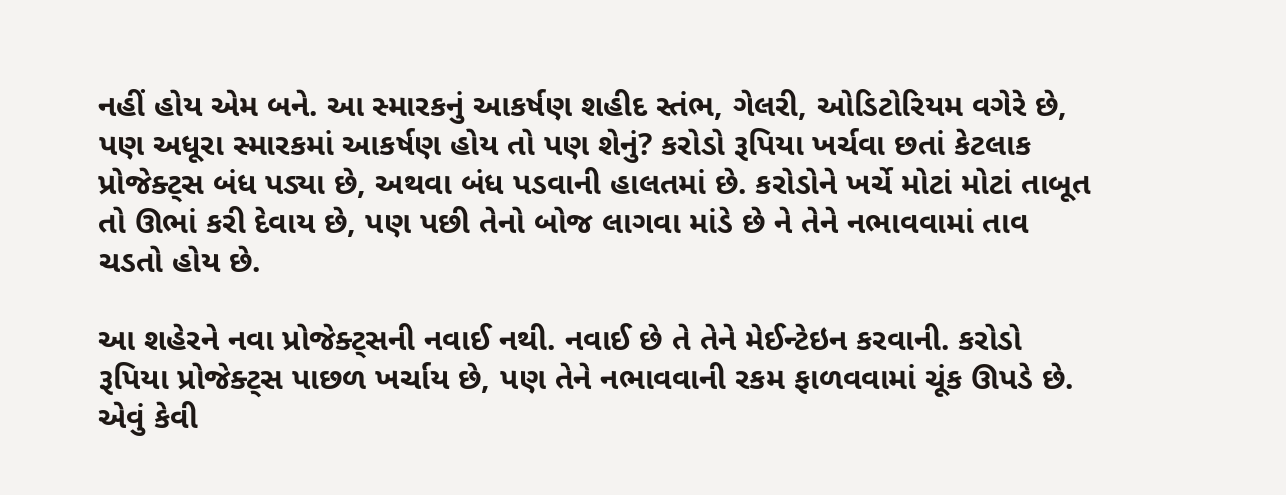નહીં હોય એમ બને. આ સ્મારકનું આકર્ષણ શહીદ સ્તંભ, ગેલરી, ઓડિટોરિયમ વગેરે છે, પણ અધૂરા સ્મારકમાં આકર્ષણ હોય તો પણ શેનું? કરોડો રૂપિયા ખર્ચવા છતાં કેટલાક પ્રોજેક્ટ્સ બંધ પડ્યા છે, અથવા બંધ પડવાની હાલતમાં છે. કરોડોને ખર્ચે મોટાં મોટાં તાબૂત તો ઊભાં કરી દેવાય છે, પણ પછી તેનો બોજ લાગવા માંડે છે ને તેને નભાવવામાં તાવ ચડતો હોય છે.

આ શહેરને નવા પ્રોજેક્ટ્સની નવાઈ નથી. નવાઈ છે તે તેને મેઈન્ટેઇન કરવાની. કરોડો રૂપિયા પ્રોજેક્ટ્સ પાછળ ખર્ચાય છે, પણ તેને નભાવવાની રકમ ફાળવવામાં ચૂંક ઊપડે છે. એવું કેવી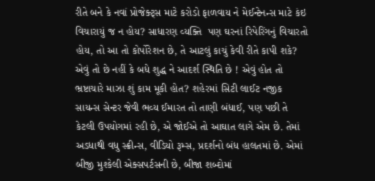રીતે બને કે નવાં પ્રોજેક્ટ્સ માટે કરોડો ફાળવાય ને મેઈન્ટેનન્સ માટે કંઇ વિચારાયું જ ન હોય? સાધારણ વ્યક્તિ  પણ ઘરનાં રિપેરિંગનું વિચારતો હોય, તો આ તો કોર્પોરેશન છે, તે આટલું કાચું કેવી રીતે કાપી શકે? એવું તો છે નહીં કે બધે શુદ્ધ ને આદર્શ સ્થિતિ છે ! એવું હોત તો ભ્રષ્ટાચારે માઝા શું કામ મૂકી હોત? શહેરમાં સિટી લાઈટ નજીક સાયન્સ સેન્ટર જેવી ભવ્ય ઈમારત તો તાણી બંધાઈ, પણ પછી તે કેટલી ઉપયોગમાં રહી છે, એ જોઈએ તો આઘાત લાગે એમ છે. તેમાં અડધાથી વધુ સ્ક્રીન્સ, વીડિયો રૂમ્સ, પ્રદર્શનો બંધ હાલતમાં છે. એમાં બીજી મુશ્કેલી એક્સપર્ટસની છે, બીજા શબ્દોમાં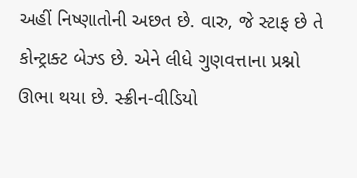અહીં નિષ્ણાતોની અછત છે. વારુ, જે સ્ટાફ છે તે કોન્ટ્રાક્ટ બેઝ્ડ છે. એને લીધે ગુણવત્તાના પ્રશ્નો ઊભા થયા છે. સ્ક્રીન-વીડિયો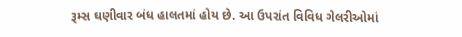રૂમ્સ ઘણીવાર બંધ હાલતમાં હોય છે. આ ઉપરાંત વિવિધ ગેલરીઓમાં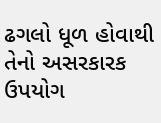ઢગલો ધૂળ હોવાથી તેનો અસરકારક ઉપયોગ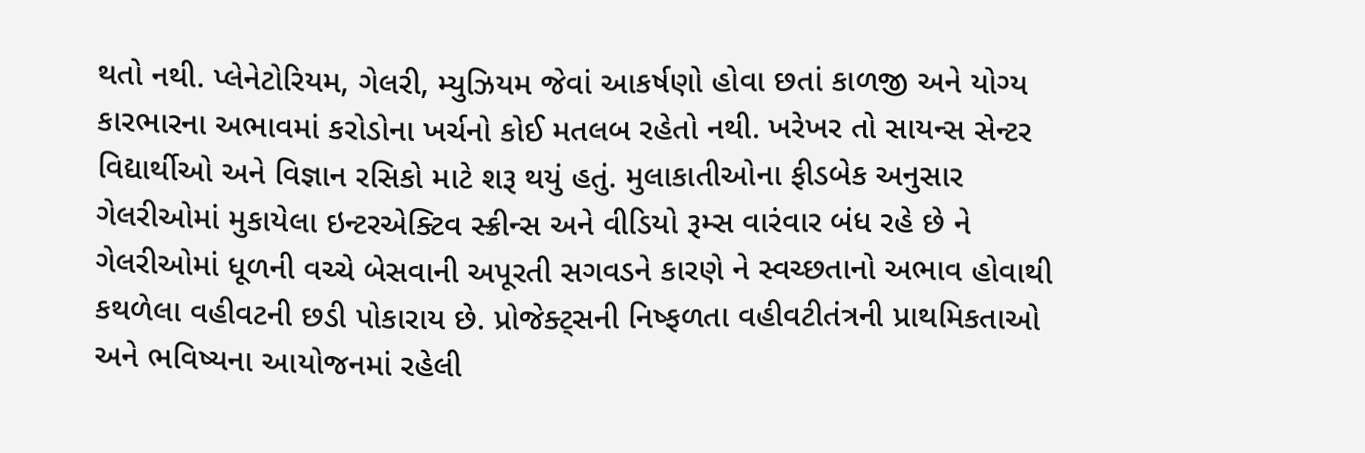થતો નથી. પ્લેનેટોરિયમ, ગેલરી, મ્યુઝિયમ જેવાં આકર્ષણો હોવા છતાં કાળજી અને યોગ્ય કારભારના અભાવમાં કરોડોના ખર્ચનો કોઈ મતલબ રહેતો નથી. ખરેખર તો સાયન્સ સેન્ટર વિદ્યાર્થીઓ અને વિજ્ઞાન રસિકો માટે શરૂ થયું હતું. મુલાકાતીઓના ફીડબેક અનુસાર ગેલરીઓમાં મુકાયેલા ઇન્ટરએક્ટિવ સ્ક્રીન્સ અને વીડિયો રૂમ્સ વારંવાર બંધ રહે છે ને ગેલરીઓમાં ધૂળની વચ્ચે બેસવાની અપૂરતી સગવડને કારણે ને સ્વચ્છતાનો અભાવ હોવાથી કથળેલા વહીવટની છડી પોકારાય છે. પ્રોજેક્ટ્સની નિષ્ફળતા વહીવટીતંત્રની પ્રાથમિકતાઓ અને ભવિષ્યના આયોજનમાં રહેલી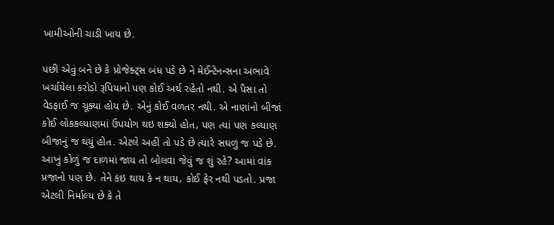ખામીઓની ચાડી ખાય છે.

પછી એવું બને છે કે પ્રોજેક્ટ્સ બંધ પડે છે ને મેઈન્ટેનન્સના અભાવે ખર્ચાયેલા કરોડો રૂપિયાનો પણ કોઈ અર્થ રહેતો નથી. એ પૈસા તો વેડફાઈ જ ચૂક્યા હોય છે. એનું કોઈ વળતર નથી. એ નાણાંનો બીજાં કોઈ લોકકલ્યાણમાં ઉપયોગ થઇ શક્યો હોત, પણ ત્યાં પણ કલ્યાણ બીજાનું જ થયું હોત. એટલે અહીં તો પડે છે ત્યારે સઘળું જ પડે છે. આખું કોળું જ દાળમાં જાય તો બોલવા જેવું જ શું રહે? આમાં વાંક પ્રજાનો પણ છે. તેને કંઇ થાય કે ન થાય, કોઈ ફેર નથી પડતો. પ્રજા એટલી નિર્માલ્ય છે કે તે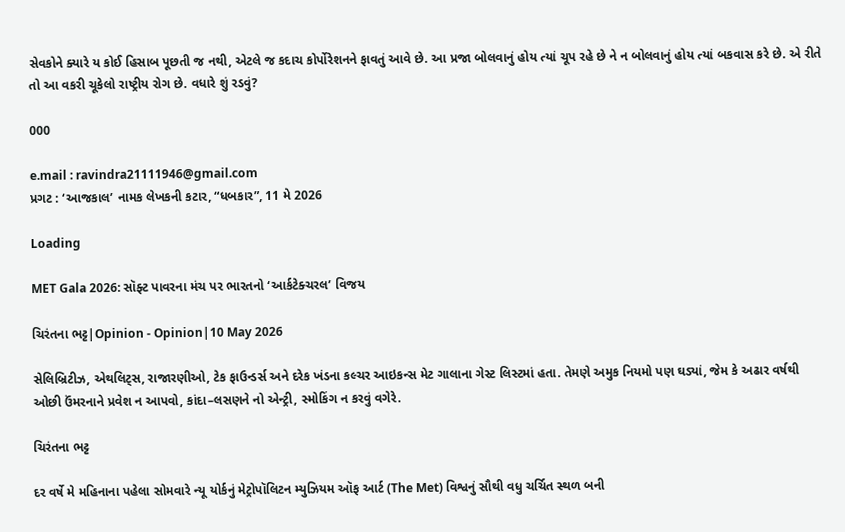સેવકોને ક્યારે ય કોઈ હિસાબ પૂછતી જ નથી, એટલે જ કદાચ કોર્પોરેશનને ફાવતું આવે છે. આ પ્રજા બોલવાનું હોય ત્યાં ચૂપ રહે છે ને ન બોલવાનું હોય ત્યાં બકવાસ કરે છે. એ રીતે તો આ વકરી ચૂકેલો રાષ્ટ્રીય રોગ છે. વધારે શું રડવું?

000

e.mail : ravindra21111946@gmail.com
પ્રગટ : ‘આજકાલ’ નામક લેખકની કટાર, “ધબકાર”, 11 મે 2026

Loading

MET Gala 2026: સૉફ્ટ પાવરના મંચ પર ભારતનો ‘આર્કટેક્ચરલ’ વિજય

ચિરંતના ભટ્ટ|Opinion - Opinion|10 May 2026

સેલિબ્રિટીઝ, એથલિટ્સ, રાજારણીઓ, ટેક ફાઉન્ડર્સ અને દરેક ખંડના કલ્ચર આઇકન્સ મેટ ગાલાના ગેસ્ટ લિસ્ટમાં હતા. તેમણે અમુક નિયમો પણ ઘડ્યાં, જેમ કે અઢાર વર્ષથી ઓછી ઉંમરનાને પ્રવેશ ન આપવો, કાંદા–લસણને નો એન્ટ્રી, સ્મોકિંગ ન કરવું વગેરે.

ચિરંતના ભટ્ટ

દર વર્ષે મે મહિનાના પહેલા સોમવારે ન્યૂ યોર્કનું મેટ્રોપૉલિટન મ્યુઝિયમ ઑફ આર્ટ (The Met) વિશ્વનું સૌથી વધુ ચર્ચિત સ્થળ બની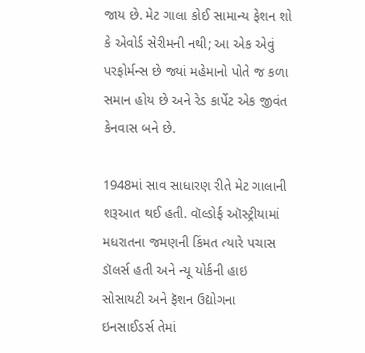જાય છે. મેટ ગાલા કોઈ સામાન્ય ફેશન શો કે એવોર્ડ સેરીમની નથી; આ એક એવું પરફોર્મન્સ છે જ્યાં મહેમાનો પોતે જ કળા સમાન હોય છે અને રેડ કાર્પેટ એક જીવંત કેનવાસ બને છે.

1948માં સાવ સાધારણ રીતે મેટ ગાલાની શરૂઆત થઈ હતી. વૉલ્ડોર્ફ ઑસ્ટ્રીયામાં મધરાતના જમણની કિંમત ત્યારે પચાસ ડૉલર્સ હતી અને ન્યૂ યોર્કની હાઇ સોસાયટી અને ફૅશન ઉદ્યોગના ઇનસાઈડર્સ તેમાં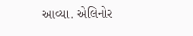આવ્યા. એલિનોર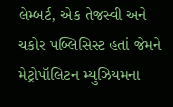લેમ્બર્ટ, એક તેજસ્વી અને ચકોર પબ્લિસિસ્ટ હતાં જેમને મેટ્રોપૉલિટન મ્યુઝિયમના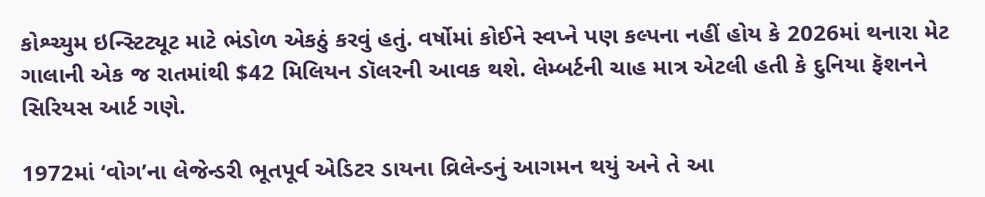કોશ્ચ્યુમ ઇન્સ્ટિટ્યૂટ માટે ભંડોળ એકઠું કરવું હતું. વર્ષોમાં કોઈને સ્વપ્ને પણ કલ્પના નહીં હોય કે 2026માં થનારા મેટ ગાલાની એક જ રાતમાંથી $42 મિલિયન ડૉલરની આવક થશે. લેમ્બર્ટની ચાહ માત્ર એટલી હતી કે દુનિયા ફૅશનને સિરિયસ આર્ટ ગણે.

1972માં ‘વોગ’ના લેજેન્ડરી ભૂતપૂર્વ એડિટર ડાયના વ્રિલેન્ડનું આગમન થયું અને તે આ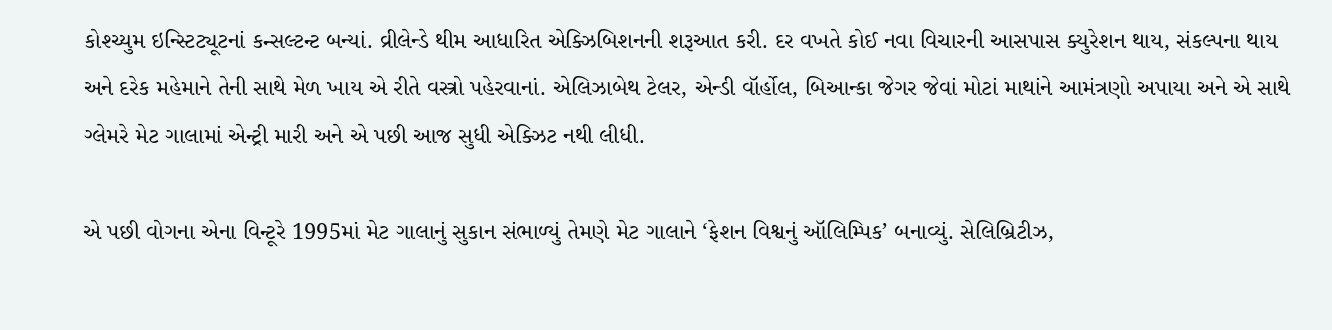કોશ્ચ્યુમ ઇન્સ્ટિટ્યૂટનાં કન્સલ્ટન્ટ બન્યાં. વ્રીલેન્ડે થીમ આધારિત એક્ઝિબિશનની શરૂઆત કરી. દર વખતે કોઈ નવા વિચારની આસપાસ ક્યુરેશન થાય, સંકલ્પના થાય અને દરેક મહેમાને તેની સાથે મેળ ખાય એ રીતે વસ્ત્રો પહેરવાનાં. એલિઝાબેથ ટેલર, એન્ડી વૉર્હોલ, બિઆન્કા જેગર જેવાં મોટાં માથાંને આમંત્રણો અપાયા અને એ સાથે ગ્લેમરે મેટ ગાલામાં એન્ટ્રી મારી અને એ પછી આજ સુધી એક્ઝિટ નથી લીધી.

એ પછી વોગના એના વિન્ટૂરે 1995માં મેટ ગાલાનું સુકાન સંભાળ્યું તેમણે મેટ ગાલાને ‘ફેશન વિશ્વનું ઑલિમ્પિક’ બનાવ્યું. સેલિબ્રિટીઝ,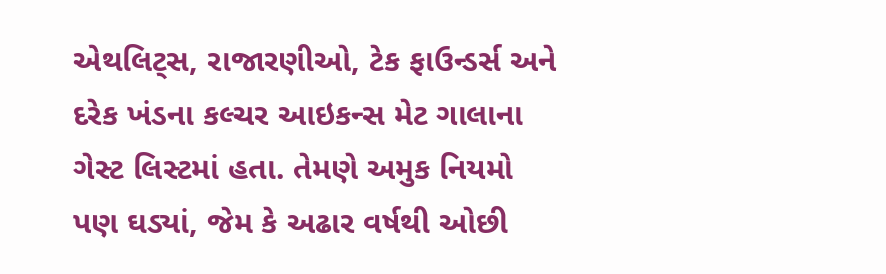એથલિટ્સ, રાજારણીઓ, ટેક ફાઉન્ડર્સ અને દરેક ખંડના કલ્ચર આઇકન્સ મેટ ગાલાના ગેસ્ટ લિસ્ટમાં હતા. તેમણે અમુક નિયમો પણ ઘડ્યાં, જેમ કે અઢાર વર્ષથી ઓછી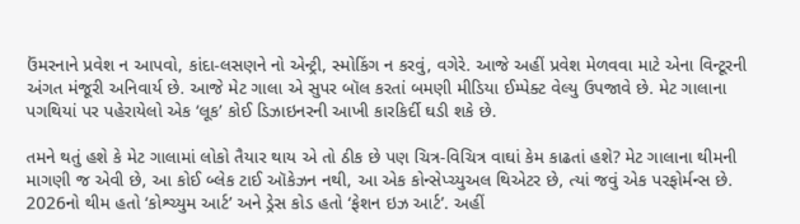ઉંમરનાને પ્રવેશ ન આપવો, કાંદા-લસણને નો એન્ટ્રી, સ્મોકિંગ ન કરવું, વગેરે. આજે અહીં પ્રવેશ મેળવવા માટે એના વિન્ટૂરની અંગત મંજૂરી અનિવાર્ય છે. આજે મેટ ગાલા એ સુપર બૉલ કરતાં બમણી મીડિયા ઈમ્પેક્ટ વેલ્યુ ઉપજાવે છે. મેટ ગાલાના પગથિયાં પર પહેરાયેલો એક ‘લૂક’ કોઈ ડિઝાઇનરની આખી કારકિર્દી ઘડી શકે છે.

તમને થતું હશે કે મેટ ગાલામાં લોકો તૈયાર થાય એ તો ઠીક છે પણ ચિત્ર-વિચિત્ર વાઘાં કેમ કાઢતાં હશે? મેટ ગાલાના થીમની માગણી જ એવી છે, આ કોઈ બ્લેક ટાઈ ઑકેઝન નથી, આ એક કોન્સેપ્ચ્યુઅલ થિએટર છે, ત્યાં જવું એક પરફોર્મન્સ છે. 2026નો થીમ હતો ‘કોશ્ચ્યુમ આર્ટ’ અને ડ્રેસ કોડ હતો ‘ફેશન ઇઝ આર્ટ’. અહીં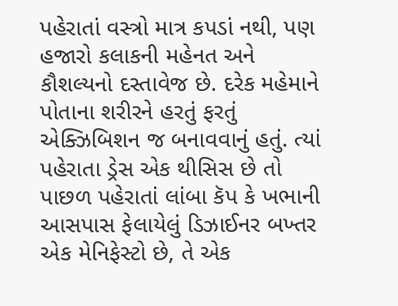પહેરાતાં વસ્ત્રો માત્ર કપડાં નથી, પણ હજારો કલાકની મહેનત અને કૌશલ્યનો દસ્તાવેજ છે. દરેક મહેમાને પોતાના શરીરને હરતું ફરતું એક્ઝિબિશન જ બનાવવાનું હતું. ત્યાં પહેરાતા ડ્રેસ એક થીસિસ છે તો પાછળ પહેરાતાં લાંબા કૅપ કે ખભાની આસપાસ ફેલાયેલું ડિઝાઈનર બખ્તર એક મેનિફેસ્ટો છે, તે એક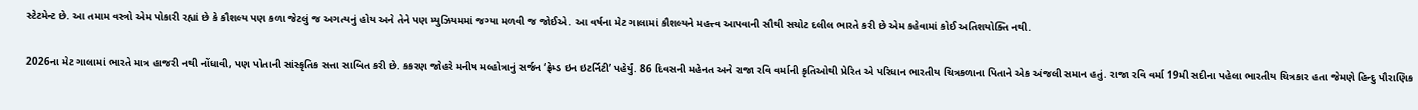સ્ટેટમેન્ટ છે. આ તમામ વસ્ત્રો એમ પોકારી રહ્યાં છે કે કૌશલ્ય પણ કળા જેટલું જ અગત્યનું હોય અને તેને પણ મ્યુઝિયમમાં જગ્યા મળવી જ જોઈએ. આ વર્ષના મેટ ગાલામાં કૌશલ્યને મહત્ત્વ આપવાની સૌથી સચોટ દલીલ ભારતે કરી છે એમ કહેવામાં કોઈ અતિશયોક્તિ નથી.

2026ના મેટ ગાલામાં ભારતે માત્ર હાજરી નથી નોંધાવી, પણ પોતાની સાંસ્કૃતિક સત્તા સાબિત કરી છે. કકરણ જોહરે મનીષ મલ્હોત્રાનું સર્જન ‘ફ્રેમ્ડ ઇન ઇટર્નિટી’ પહેર્યું. 86 દિવસની મહેનત અને રાજા રવિ વર્માની કૃતિઓથી પ્રેરિત એ પરિધાન ભારતીય ચિત્રકળાના પિતાને એક અંજલી સમાન હતું. રાજા રવિ વર્મા 19મી સદીના પહેલા ભારતીય ચિત્રકાર હતા જેમણે હિન્દુ પૌરાણિક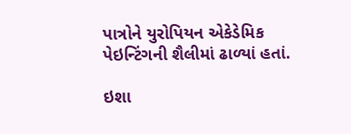પાત્રોને યુરોપિયન એકેડેમિક પેઇન્ટિંગની શૈલીમાં ઢાળ્યાં હતાં.

ઇશા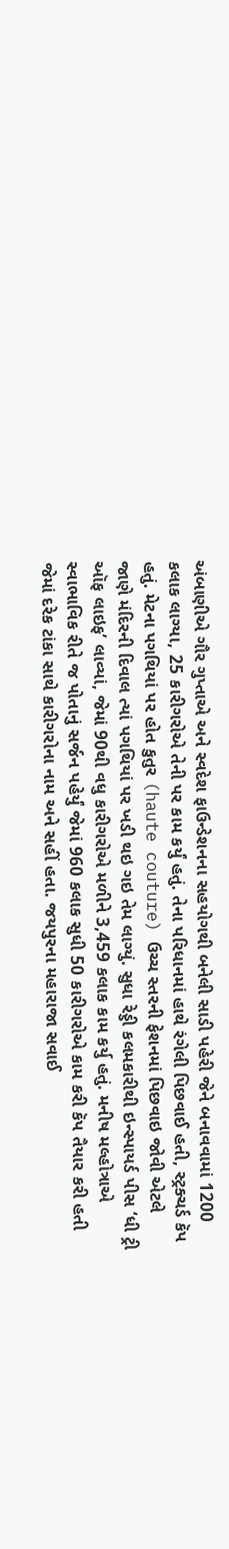અંબાણીએ ગૌર ગુપ્તાએ અને સ્વદેશ ફાઉન્ડેશનના સહયોગથી બનેલી સાડી પહેરી જેને બનાવવામાં 1200 કલાક લાગ્યા, 25 કારીગરોએ તેની પર કામ કર્યું હતું. તેના પરિધાનમાં હાથે રંગેલી પિછવાઈ હતી, સ્ટ્રક્ચર્ડ કૅપ હતું. મેટના પગથિયાં પર હોત કુતુર (haute couture) ઉચ્ચ સ્તરની ફેશનમાં પિછવાઇ જોવી એટલે જાણે મંદિરની દિવાલ ત્યાં પગથિયાં પર ખડી થઇ ગઇ તેમ લાગ્યું. સુધા રેડ્ડી કલમકારીથી ઇન્સ્પાયર્ડ પીસ ‘ધી ટ્રી ઑફ લાઇફ’ લાવ્યાં, જેમાં 90થી વધુ કારીગરોએ મળીને 3,459 કલાક કામ કર્યુ હતું. મનીષ મલ્હોત્રાએ સ્વાભાવિક રીતે જ પોતાનું સર્જન પહેર્યું જેમાં 960 કલાક સુધી 50 કારીગરોએ કામ કરી કૅપ તૈયાર કરી હતી જેમાં દરેક ટાંકા સાથે કારીગરોના નામ અને સહીં હતા. જયપુરના મહારાજા સવાઈ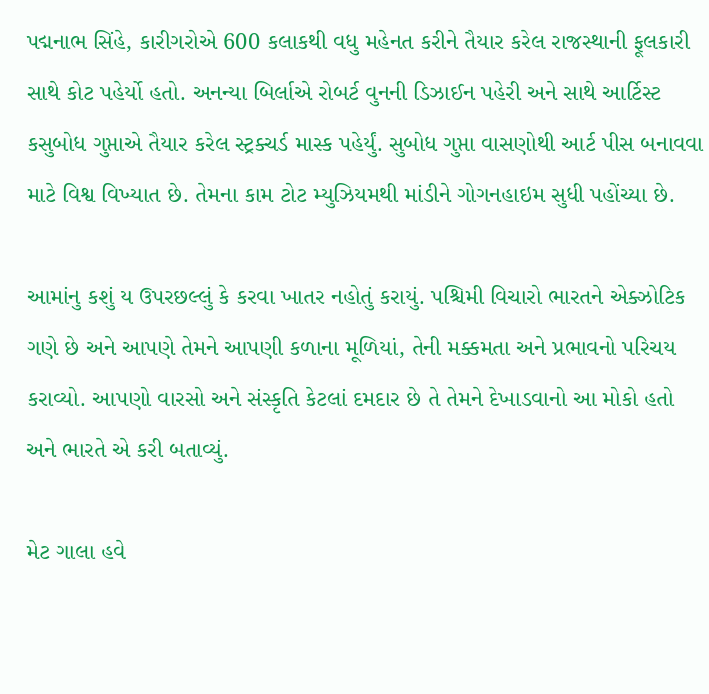પદ્મનાભ સિંહે, કારીગરોએ 600 કલાકથી વધુ મહેનત કરીને તૈયાર કરેલ રાજસ્થાની ફૂલકારી સાથે કોટ પહેર્યો હતો. અનન્યા બિર્લાએ રોબર્ટ વુનની ડિઝાઈન પહેરી અને સાથે આર્ટિસ્ટ કસુબોધ ગુપ્તાએ તૈયાર કરેલ સ્ટ્રક્ચર્ડ માસ્ક પહેર્યું. સુબોધ ગુપ્તા વાસણોથી આર્ટ પીસ બનાવવા માટે વિશ્વ વિખ્યાત છે. તેમના કામ ટોટ મ્યુઝિયમથી માંડીને ગોગનહાઇમ સુધી પહોંચ્યા છે.

આમાંનુ કશું ય ઉપરછલ્લું કે કરવા ખાતર નહોતું કરાયું. પશ્ચિમી વિચારો ભારતને એક્ઝોટિક ગણે છે અને આપણે તેમને આપણી કળાના મૂળિયાં, તેની મક્કમતા અને પ્રભાવનો પરિચય કરાવ્યો. આપણો વારસો અને સંસ્કૃતિ કેટલાં દમદાર છે તે તેમને દેખાડવાનો આ મોકો હતો અને ભારતે એ કરી બતાવ્યું.

મેટ ગાલા હવે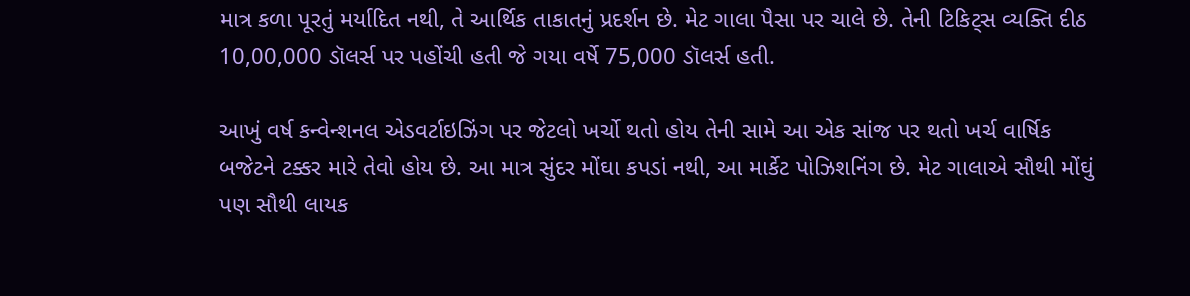માત્ર કળા પૂરતું મર્યાદિત નથી, તે આર્થિક તાકાતનું પ્રદર્શન છે. મેટ ગાલા પૈસા પર ચાલે છે. તેની ટિકિટ્સ વ્યક્તિ દીઠ 10,00,000 ડૉલર્સ પર પહોંચી હતી જે ગયા વર્ષે 75,000 ડૉલર્સ હતી.

આખું વર્ષ કન્વેન્શનલ એડવર્ટાઇઝિંગ પર જેટલો ખર્ચો થતો હોય તેની સામે આ એક સાંજ પર થતો ખર્ચ વાર્ષિક બજેટને ટક્કર મારે તેવો હોય છે. આ માત્ર સુંદર મોંઘા કપડાં નથી, આ માર્કેટ પોઝિશનિંગ છે. મેટ ગાલાએ સૌથી મોંઘું પણ સૌથી લાયક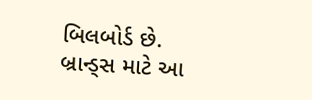બિલબોર્ડ છે. બ્રાન્ડ્સ માટે આ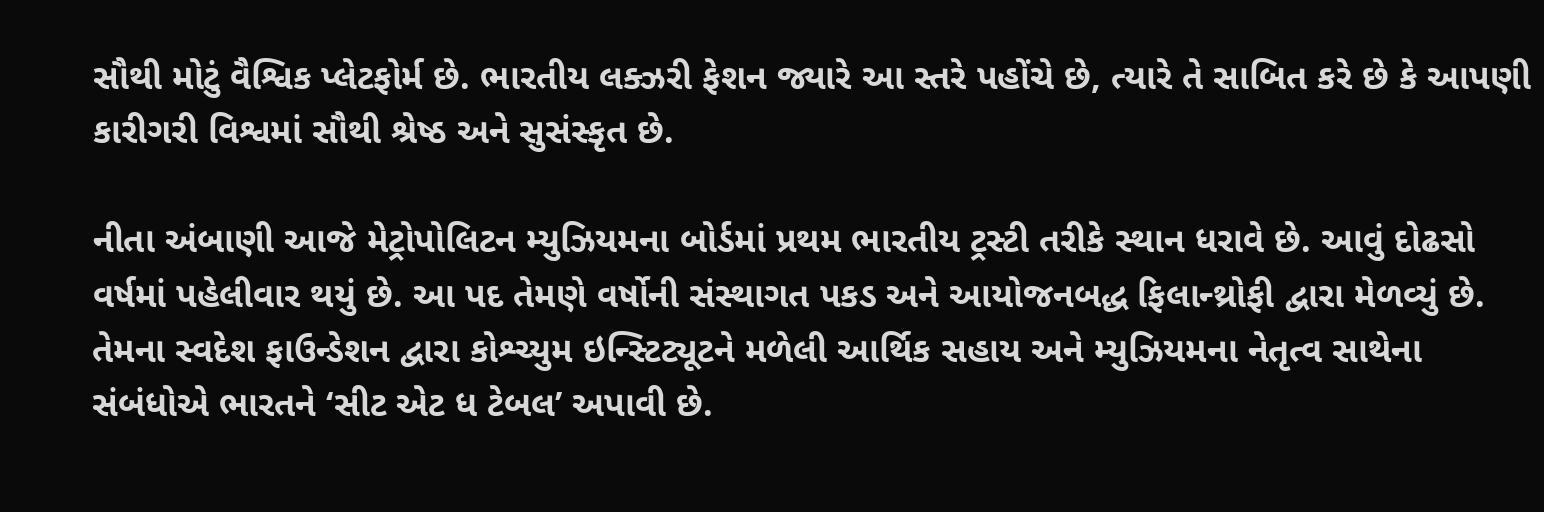સૌથી મોટું વૈશ્વિક પ્લેટફોર્મ છે. ભારતીય લક્ઝરી ફેશન જ્યારે આ સ્તરે પહોંચે છે, ત્યારે તે સાબિત કરે છે કે આપણી કારીગરી વિશ્વમાં સૌથી શ્રેષ્ઠ અને સુસંસ્કૃત છે.

નીતા અંબાણી આજે મેટ્રોપોલિટન મ્યુઝિયમના બોર્ડમાં પ્રથમ ભારતીય ટ્રસ્ટી તરીકે સ્થાન ધરાવે છે. આવું દોઢસો વર્ષમાં પહેલીવાર થયું છે. આ પદ તેમણે વર્ષોની સંસ્થાગત પકડ અને આયોજનબદ્ધ ફિલાન્થ્રોફી દ્વારા મેળવ્યું છે. તેમના સ્વદેશ ફાઉન્ડેશન દ્વારા કોશ્ચ્યુમ ઇન્સ્ટિટ્યૂટને મળેલી આર્થિક સહાય અને મ્યુઝિયમના નેતૃત્વ સાથેના સંબંધોએ ભારતને ‘સીટ એટ ધ ટેબલ’ અપાવી છે.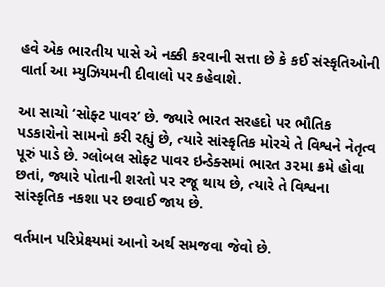હવે એક ભારતીય પાસે એ નક્કી કરવાની સત્તા છે કે કઈ સંસ્કૃતિઓની વાર્તા આ મ્યુઝિયમની દીવાલો પર કહેવાશે.

આ સાચો ‘સોફ્ટ પાવર’ છે. જ્યારે ભારત સરહદો પર ભૌતિક પડકારોનો સામનો કરી રહ્યું છે, ત્યારે સાંસ્કૃતિક મોરચે તે વિશ્વને નેતૃત્વ પૂરું પાડે છે. ગ્લોબલ સોફ્ટ પાવર ઇન્ડેક્સમાં ભારત ૩૨મા ક્રમે હોવા છતાં, જ્યારે પોતાની શરતો પર રજૂ થાય છે, ત્યારે તે વિશ્વના સાંસ્કૃતિક નકશા પર છવાઈ જાય છે.

વર્તમાન પરિપ્રેક્ષ્યમાં આનો અર્થ સમજવા જેવો છે.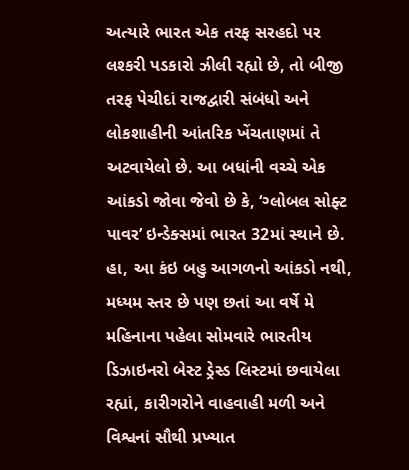અત્યારે ભારત એક તરફ સરહદો પર લશ્કરી પડકારો ઝીલી રહ્યો છે, તો બીજી તરફ પેચીદાં રાજદ્વારી સંબંધો અને લોકશાહીની આંતરિક ખેંચતાણમાં તે અટવાયેલો છે. આ બધાંની વચ્ચે એક આંકડો જોવા જેવો છે કે, ‘ગ્લોબલ સોફ્ટ પાવર’ ઇન્ડેક્સમાં ભારત 32માં સ્થાને છે. હા, આ કંઇ બહુ આગળનો આંકડો નથી, મધ્યમ સ્તર છે પણ છતાં આ વર્ષે મે મહિનાના પહેલા સોમવારે ભારતીય ડિઝાઇનરો બેસ્ટ ડ્રેસ્ડ લિસ્ટમાં છવાયેલા રહ્યાં, કારીગરોને વાહવાહી મળી અને વિશ્વનાં સૌથી પ્રખ્યાત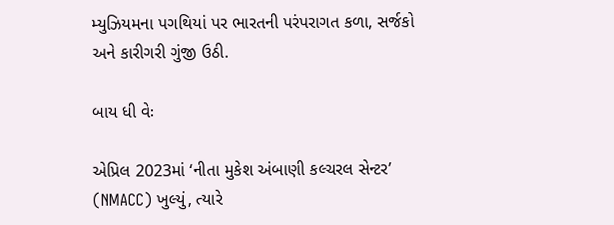મ્યુઝિયમના પગથિયાં પર ભારતની પરંપરાગત કળા, સર્જકો અને કારીગરી ગુંજી ઉઠી.

બાય ધી વેઃ

એપ્રિલ 2023માં ‘નીતા મુકેશ અંબાણી કલ્ચરલ સેન્ટર’ (NMACC) ખુલ્યું, ત્યારે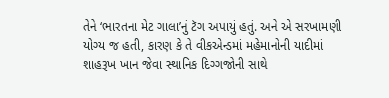તેને ‘ભારતના મેટ ગાલા’નું ટૅગ અપાયું હતું. અને એ સરખામણી યોગ્ય જ હતી, કારણ કે તે વીકએન્ડમાં મહેમાનોની યાદીમાં શાહરૂખ ખાન જેવા સ્થાનિક દિગ્ગજોની સાથે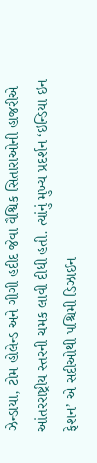ઝેન્ડાયા, ટોમ હોલેન્ડ અને ગીગી હદીદ જેવા વૈશ્વિક સિતારાઓની હાજરીએ આંતરરાષ્ટ્રીય સ્તરની ચમક લાવી દીધી હતી. ત્યાંનું મુખ્ય પ્રદર્શન ‘ઇન્ડિયા ઇન ફેશન’ એ સદીઓથી પશ્ચિમી ડિઝાઈન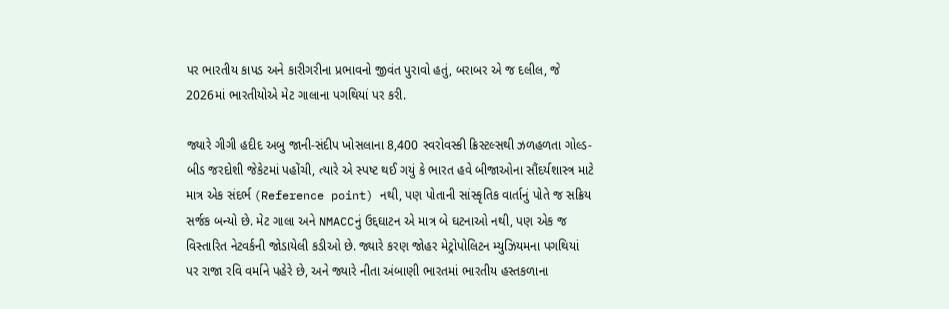પર ભારતીય કાપડ અને કારીગરીના પ્રભાવનો જીવંત પુરાવો હતું, બરાબર એ જ દલીલ, જે 2026માં ભારતીયોએ મેટ ગાલાના પગથિયાં પર કરી.

જ્યારે ગીગી હદીદ અબુ જાની-સંદીપ ખોસલાના 8,400 સ્વરોવસ્કી ક્રિસ્ટલ્સથી ઝળહળતા ગોલ્ડ-બીડ જરદોશી જેકેટમાં પહોંચી, ત્યારે એ સ્પષ્ટ થઈ ગયું કે ભારત હવે બીજાઓના સૌંદર્યશાસ્ત્ર માટે માત્ર એક સંદર્ભ (Reference point) નથી, પણ પોતાની સાંસ્કૃતિક વાર્તાનું પોતે જ સક્રિય સર્જક બન્યો છે. મેટ ગાલા અને NMACCનું ઉદ્દઘાટન એ માત્ર બે ઘટનાઓ નથી, પણ એક જ વિસ્તારિત નેટવર્કની જોડાયેલી કડીઓ છે. જ્યારે કરણ જોહર મેટ્રોપોલિટન મ્યુઝિયમના પગથિયાં પર રાજા રવિ વર્માને પહેરે છે, અને જ્યારે નીતા અંબાણી ભારતમાં ભારતીય હસ્તકળાના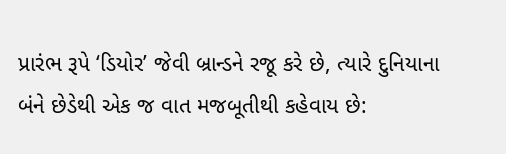પ્રારંભ રૂપે ‘ડિયોર’ જેવી બ્રાન્ડને રજૂ કરે છે, ત્યારે દુનિયાના બંને છેડેથી એક જ વાત મજબૂતીથી કહેવાય છે: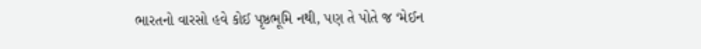ભારતનો વારસો હવે કોઈ પૃષ્ઠભૂમિ નથી, પણ તે પોતે જ ‘મેઈન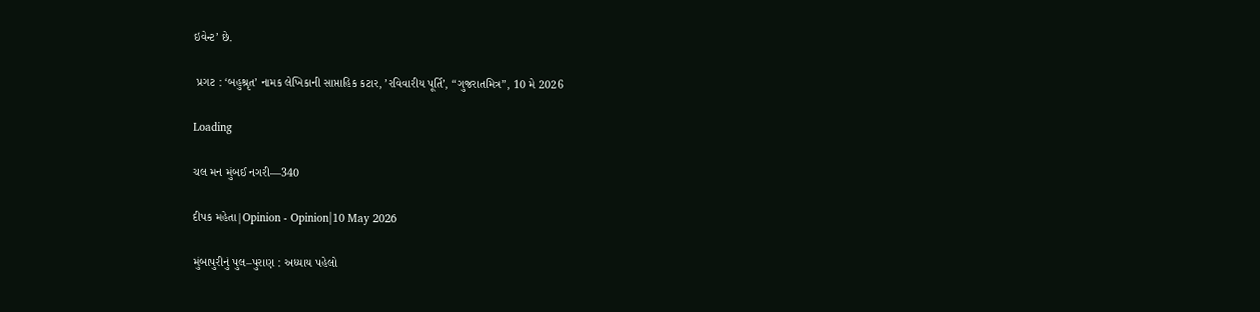ઇવેન્ટ’ છે.

 પ્રગટ : ‘બહુશ્રૃત’ નામક લેખિકાની સાપ્તાહિક કટાર, ’રવિવારીય પૂર્તિ’, “ગુજરાતમિત્ર”, 10 મે 2026

Loading

ચલ મન મુંબઈ નગરી—340

દીપક મહેતા|Opinion - Opinion|10 May 2026

મુંબાપુરીનું પુલ–પુરાણ : અધ્યાય પહેલો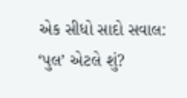એક સીધો સાદો સવાલ: ‘પુલ’ એટલે શું?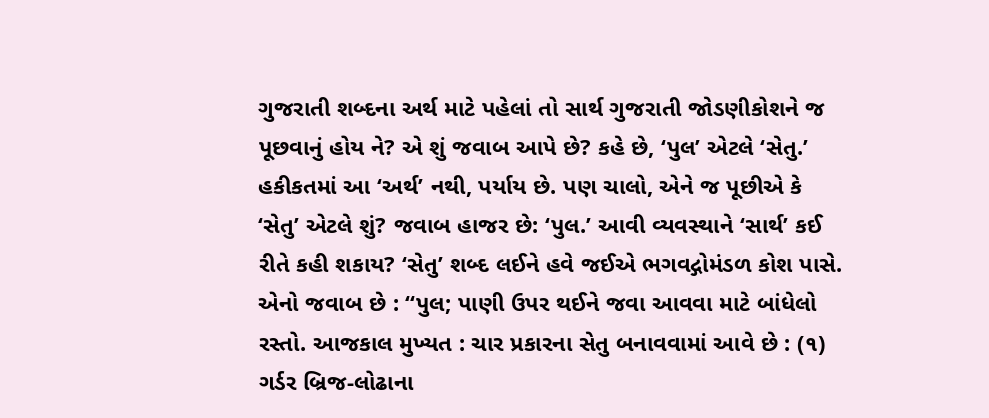ગુજરાતી શબ્દના અર્થ માટે પહેલાં તો સાર્થ ગુજરાતી જોડણીકોશને જ પૂછવાનું હોય ને? એ શું જવાબ આપે છે? કહે છે, ‘પુલ’ એટલે ‘સેતુ.’ હકીકતમાં આ ‘અર્થ’ નથી, પર્યાય છે. પણ ચાલો, એને જ પૂછીએ કે ‘સેતુ’ એટલે શું? જવાબ હાજર છે: ‘પુલ.’ આવી વ્યવસ્થાને ‘સાર્થ’ કઈ રીતે કહી શકાય? ‘સેતુ’ શબ્દ લઈને હવે જઈએ ભગવદ્ગોમંડળ કોશ પાસે. એનો જવાબ છે : “પુલ; પાણી ઉપર થઈને જવા આવવા માટે બાંધેલો રસ્તો. આજકાલ મુખ્યત : ચાર પ્રકારના સેતુ બનાવવામાં આવે છે : (૧) ગર્ડર બ્રિજ-લોઢાના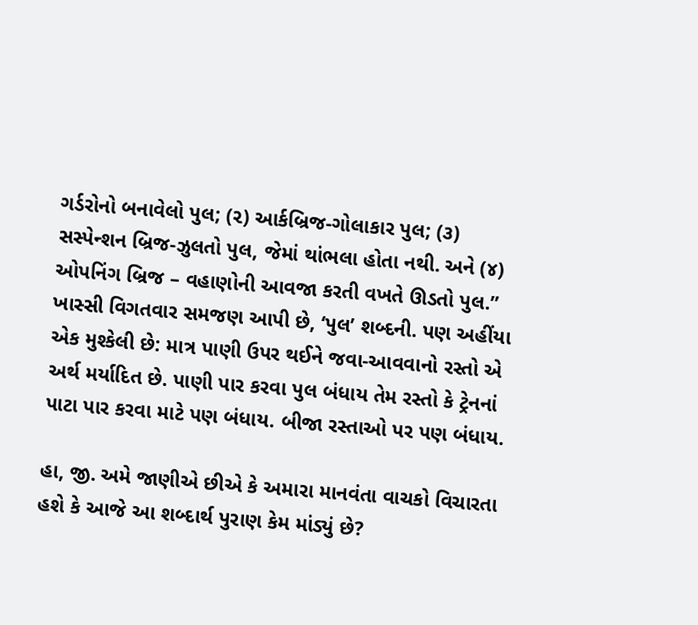ગર્ડરોનો બનાવેલો પુલ; (૨) આર્કબ્રિજ-ગોલાકાર પુલ; (૩) સસ્પેન્શન બ્રિજ-ઝુલતો પુલ, જેમાં થાંભલા હોતા નથી. અને (૪) ઓપનિંગ બ્રિજ – વહાણોની આવજા કરતી વખતે ઊડતો પુલ.” ખાસ્સી વિગતવાર સમજણ આપી છે, ‘પુલ’ શબ્દની. પણ અહીંયા એક મુશ્કેલી છે: માત્ર પાણી ઉપર થઈને જવા-આવવાનો રસ્તો એ અર્થ મર્યાદિત છે. પાણી પાર કરવા પુલ બંધાય તેમ રસ્તો કે ટ્રેનનાં પાટા પાર કરવા માટે પણ બંધાય. બીજા રસ્તાઓ પર પણ બંધાય.

હા, જી. અમે જાણીએ છીએ કે અમારા માનવંતા વાચકો વિચારતા હશે કે આજે આ શબ્દાર્થ પુરાણ કેમ માંડ્યું છે?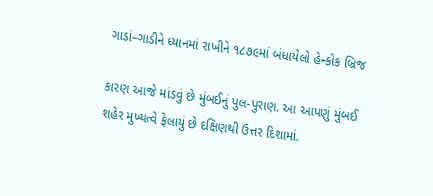ગાડાં–ગાડીને ધ્યાનમાં રાખીને ૧૮૭૯માં બંધાયેલો હેન્કોક બ્રિજ

કારણ આજે માંડવું છે મુંબઈનું પુલ-પુરાણ. આ આપણું મુંબઈ શહેર મુખ્યત્વે ફેલાયું છે દક્ષિણથી ઉત્તર દિશામાં.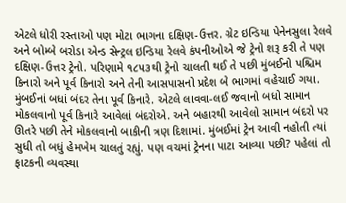એટલે ધોરી રસ્તાઓ પણ મોટા ભાગના દક્ષિણ-ઉત્તર. ગ્રેટ ઇન્ડિયા પેનેનસુલા રેલવે અને બોમ્બે બરોડા એન્ડ સેન્ટ્રલ ઇન્ડિયા રેલવે કંપનીઓએ જે ટ્રેનો શરૂ કરી તે પણ દક્ષિણ-ઉત્તર ટ્રેનો. પરિણામે ૧૮૫૩થી ટ્રેનો ચાલતી થઈ તે પછી મુંબઈનો પશ્ચિમ કિનારો અને પૂર્વ કિનારો અને તેની આસપાસનો પ્રદેશ બે ભાગમાં વહેચાઈ ગયા. મુંબઈનાં બધાં બંદર તેના પૂર્વ કિનારે. એટલે લાવવા-લઈ જવાનો બધો સામાન મોકલવાનો પૂર્વ કિનારે આવેલાં બંદરોએ. અને બહારથી આવેલો સામાન બંદરો પર ઊતરે પછી તેને મોકલવાનો બાકીની ત્રણ દિશામાં. મુંબઈમાં ટ્રેન આવી નહોતી ત્યાં સુધી તો બધું હેમખેમ ચાલતું રહ્યું. પણ વચમાં ટ્રેનના પાટા આવ્યા પછી? પહેલાં તો ફાટકની વ્યવસ્થા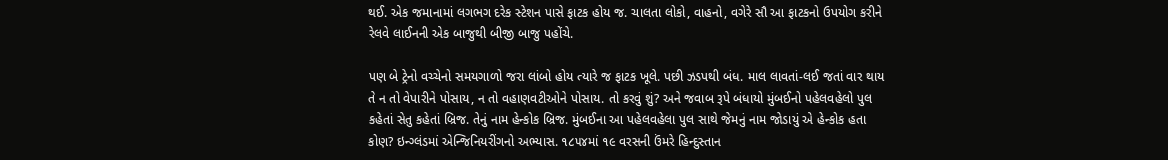થઈ. એક જમાનામાં લગભગ દરેક સ્ટેશન પાસે ફાટક હોય જ. ચાલતા લોકો, વાહનો, વગેરે સૌ આ ફાટકનો ઉપયોગ કરીને રેલવે લાઈનની એક બાજુથી બીજી બાજુ પહોંચે.

પણ બે ટ્રેનો વચ્ચેનો સમયગાળો જરા લાંબો હોય ત્યારે જ ફાટક ખૂલે. પછી ઝડપથી બંધ. માલ લાવતાં-લઈ જતાં વાર થાય તે ન તો વેપારીને પોસાય, ન તો વહાણવટીઓને પોસાય. તો કરવું શું? અને જવાબ રૂપે બંધાયો મુંબઈનો પહેલવહેલો પુલ કહેતાં સેતુ કહેતાં બ્રિજ. તેનું નામ હેન્કોક બ્રિજ. મુંબઈના આ પહેલવહેલા પુલ સાથે જેમનું નામ જોડાયું એ હેન્કોક હતા કોણ? ઇન્ગ્લંડમાં એન્જિનિયરીંગનો અભ્યાસ. ૧૮૫૪માં ૧૯ વરસની ઉંમરે હિન્દુસ્તાન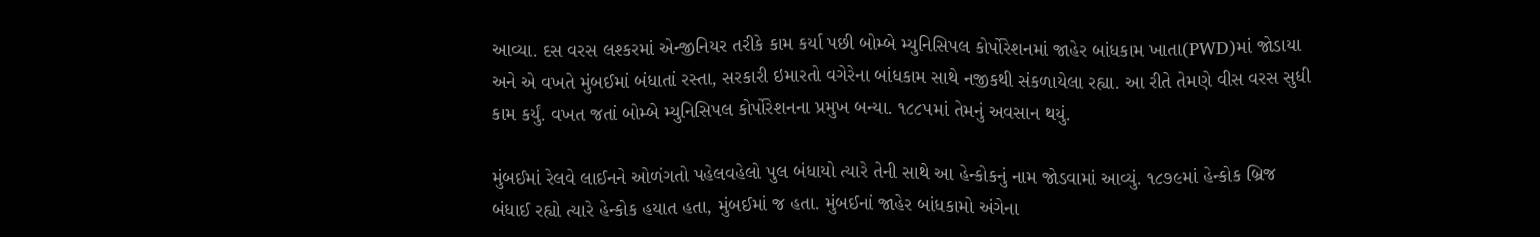આવ્યા. દસ વરસ લશ્કરમાં એન્જીનિયર તરીકે કામ કર્યા પછી બોમ્બે મ્યુનિસિપલ કોર્પોરેશનમાં જાહેર બાંધકામ ખાતા(PWD)માં જોડાયા અને એ વખતે મુંબઈમાં બંધાતાં રસ્તા, સરકારી ઇમારતો વગેરેના બાંધકામ સાથે નજીકથી સંકળાયેલા રહ્યા. આ રીતે તેમણે વીસ વરસ સુધી કામ કર્યું. વખત જતાં બોમ્બે મ્યુનિસિપલ કોર્પોરેશનના પ્રમુખ બન્યા. ૧૮૮૫માં તેમનું અવસાન થયું.

મુંબઈમાં રેલવે લાઈનને ઓળંગતો પહેલવહેલો પુલ બંધાયો ત્યારે તેની સાથે આ હેન્કોકનું નામ જોડવામાં આવ્યું. ૧૮૭૯માં હેન્કોક બ્રિજ બંધાઈ રહ્યો ત્યારે હેન્કોક હયાત હતા, મુંબઈમાં જ હતા. મુંબઈનાં જાહેર બાંધકામો અંગેના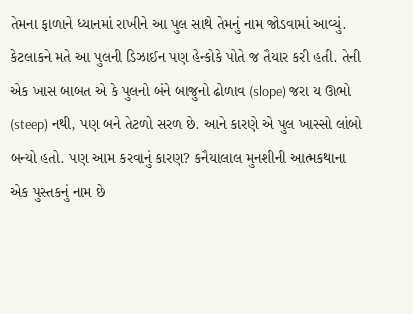તેમના ફાળાને ધ્યાનમાં રાખીને આ પુલ સાથે તેમનું નામ જોડવામાં આવ્યું. કેટલાકને મતે આ પુલની ડિઝાઈન પણ હેન્કોકે પોતે જ તૈયાર કરી હતી. તેની એક ખાસ બાબત એ કે પુલનો બંને બાજુનો ઢોળાવ (slope) જરા ય ઊભો (steep) નથી, પણ બને તેટળો સરળ છે. આને કારણે એ પુલ ખાસ્સો લાંબો બન્યો હતો. પણ આમ કરવાનું કારણ? કનૈયાલાલ મુનશીની આત્મકથાના એક પુસ્તકનું નામ છે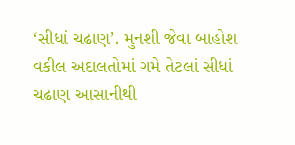‘સીધાં ચઢાણ’. મુનશી જેવા બાહોશ વકીલ અદાલતોમાં ગમે તેટલાં સીધાં ચઢાણ આસાનીથી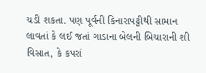ચડી શકતા. પણ પૂર્વની કિનારાપટ્ટીથી સામાન લાવતાં કે લઈ જતાં ગાડાના બેલની બિચારાની શી વિસાત, કે કપરાં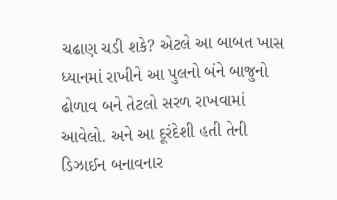ચઢાણ ચડી શકે? એટલે આ બાબત ખાસ ધ્યાનમાં રાખીને આ પુલનો બંને બાજુનો ઢોળાવ બને તેટલો સરળ રાખવામાં આવેલો. અને આ દૂરંદેશી હતી તેની ડિઝાઈન બનાવનાર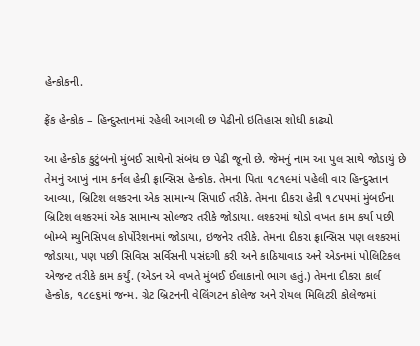હેન્કોકની.

ફ્રેંક હેન્કોક – હિન્દુસ્તાનમાં રહેલી આગલી છ પેઢીનો ઇતિહાસ શોધી કાઢ્યો

આ હેન્કોક કુટુંબનો મુંબઈ સાથેનો સંબંધ છ પેઢી જૂનો છે. જેમનું નામ આ પુલ સાથે જોડાયું છે તેમનું આખું નામ કર્નલ હેન્રી ફ્રાન્સિસ હેન્કોક. તેમના પિતા ૧૮૧૯માં પહેલી વાર હિન્દુસ્તાન આવ્યા, બ્રિટિશ લશ્કરના એક સામાન્ય સિપાઈ તરીકે. તેમના દીકરા હેન્રી ૧૮૫૫માં મુંબઈના બ્રિટિશ લશ્કરમાં એક સામાન્ય સોલ્જર તરીકે જોડાયા. લશ્કરમાં થોડો વખત કામ કર્યા પછી બોમ્બે મ્યુનિસિપલ કોર્પોરેશનમાં જોડાયા, ઇજનેર તરીકે. તેમના દીકરા ફ્રાન્સિસ પણ લશ્કરમાં જોડાયા, પણ પછી સિવિસ સર્વિસની પસંદગી કરી અને કાઠિયાવાડ અને એડનમાં પોલિટિકલ એજન્ટ તરીકે કામ કર્યું. (એડન એ વખતે મુંબઈ ઈલાકાનો ભાગ હતું.) તેમના દીકરા કાર્લ હેન્કોક, ૧૮૯૬માં જન્મ. ગ્રેટ બ્રિટનની વેલિંગટન કોલેજ અને રોયલ મિલિટરી કોલેજમાં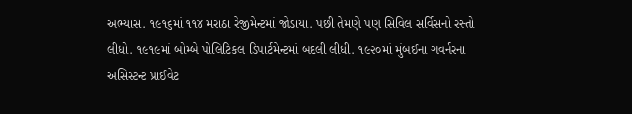અભ્યાસ. ૧૯૧૬માં ૧૧૪ મરાઠા રેજીમેન્ટમાં જોડાયા. પછી તેમણે પણ સિવિલ સર્વિસનો રસ્તો લીધો. ૧૯૧૯માં બોમ્બે પોલિટિકલ ડિપાર્ટમેન્ટમાં બદલી લીધી. ૧૯૨૦માં મુંબઈના ગવર્નરના અસિસ્ટન્ટ પ્રાઈવેટ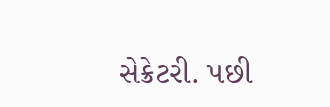સેક્રેટરી. પછી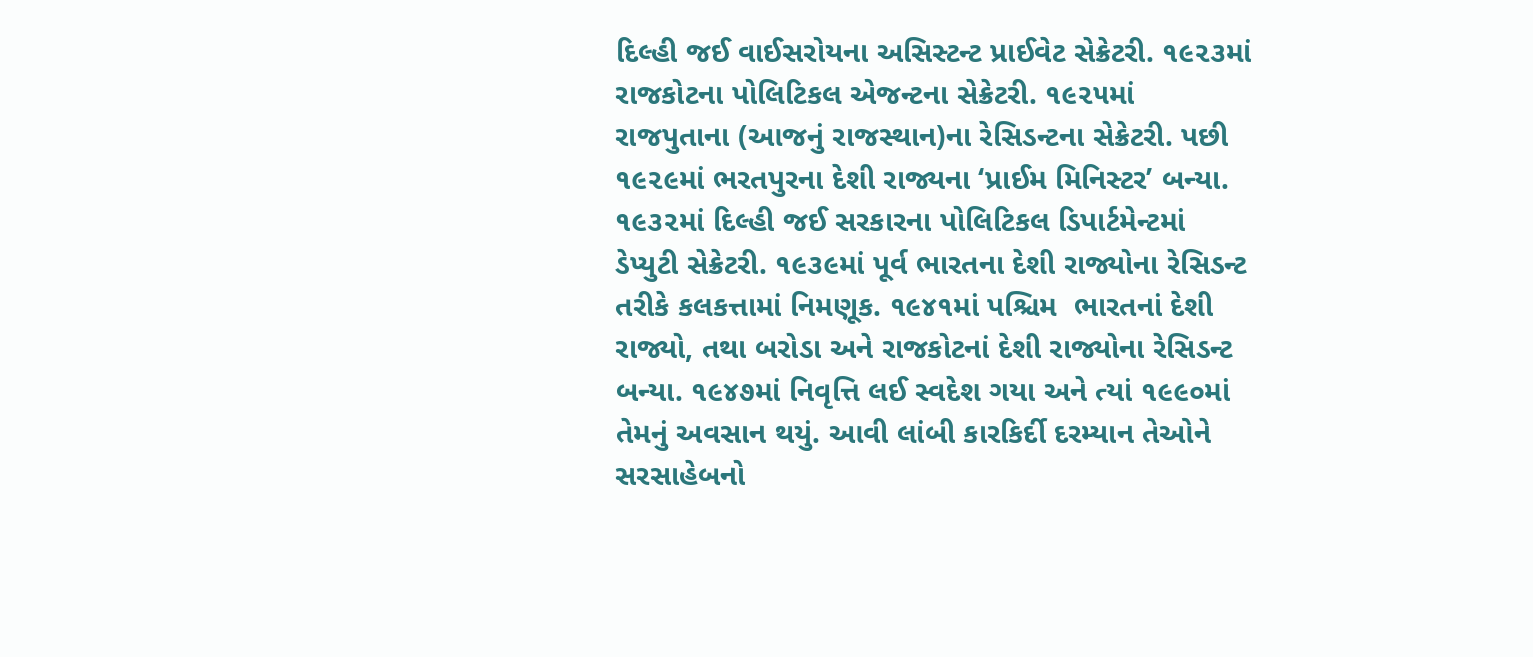દિલ્હી જઈ વાઈસરોયના અસિસ્ટન્ટ પ્રાઈવેટ સેક્રેટરી. ૧૯૨૩માં રાજકોટના પોલિટિકલ એજન્ટના સેક્રેટરી. ૧૯૨૫માં રાજપુતાના (આજનું રાજસ્થાન)ના રેસિડન્ટના સેક્રેટરી. પછી ૧૯૨૯માં ભરતપુરના દેશી રાજ્યના ‘પ્રાઈમ મિનિસ્ટર’ બન્યા. ૧૯૩૨માં દિલ્હી જઈ સરકારના પોલિટિકલ ડિપાર્ટમેન્ટમાં ડેપ્યુટી સેક્રેટરી. ૧૯૩૯માં પૂર્વ ભારતના દેશી રાજ્યોના રેસિડન્ટ તરીકે કલકત્તામાં નિમણૂક. ૧૯૪૧માં પશ્ચિમ  ભારતનાં દેશી રાજ્યો, તથા બરોડા અને રાજકોટનાં દેશી રાજ્યોના રેસિડન્ટ બન્યા. ૧૯૪૭માં નિવૃત્તિ લઈ સ્વદેશ ગયા અને ત્યાં ૧૯૯૦માં તેમનું અવસાન થયું. આવી લાંબી કારકિર્દી દરમ્યાન તેઓને સરસાહેબનો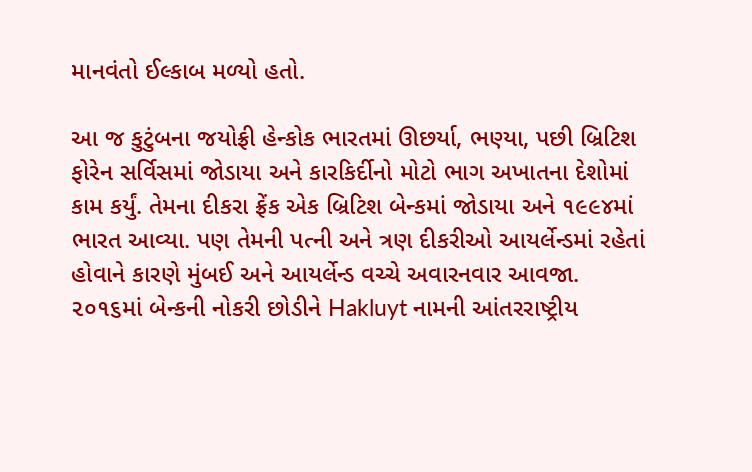માનવંતો ઈલ્કાબ મળ્યો હતો.

આ જ કુટુંબના જયોફ્રી હેન્કોક ભારતમાં ઊછર્યા, ભણ્યા, પછી બ્રિટિશ ફોરેન સર્વિસમાં જોડાયા અને કારકિર્દીનો મોટો ભાગ અખાતના દેશોમાં કામ કર્યું. તેમના દીકરા ફ્રેંક એક બ્રિટિશ બેન્કમાં જોડાયા અને ૧૯૯૪માં ભારત આવ્યા. પણ તેમની પત્ની અને ત્રણ દીકરીઓ આયર્લેન્ડમાં રહેતાં હોવાને કારણે મુંબઈ અને આયર્લેન્ડ વચ્ચે અવારનવાર આવજા. ૨૦૧૬માં બેન્કની નોકરી છોડીને Hakluyt નામની આંતરરાષ્ટ્રીય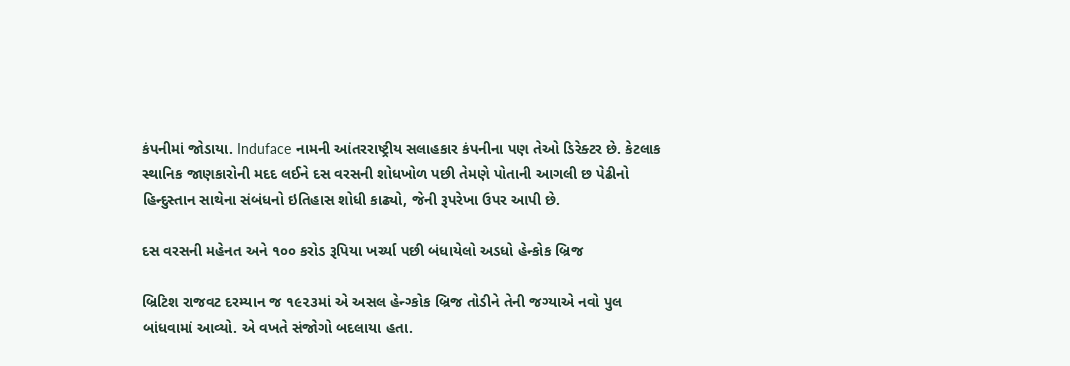કંપનીમાં જોડાયા. Induface નામની આંતરરાષ્ટ્રીય સલાહકાર કંપનીના પણ તેઓ ડિરેક્ટર છે. કેટલાક સ્થાનિક જાણકારોની મદદ લઈને દસ વરસની શોધખોળ પછી તેમણે પોતાની આગલી છ પેઢીનો હિન્દુસ્તાન સાથેના સંબંધનો ઇતિહાસ શોધી કાઢ્યો, જેની રૂપરેખા ઉપર આપી છે.

દસ વરસની મહેનત અને ૧૦૦ કરોડ રૂપિયા ખર્ચ્યા પછી બંધાયેલો અડધો હેન્કોક બ્રિજ

બ્રિટિશ રાજવટ દરમ્યાન જ ૧૯૨૩માં એ અસલ હેન્ગ્કોક બ્રિજ તોડીને તેની જગ્યાએ નવો પુલ બાંધવામાં આવ્યો. એ વખતે સંજોગો બદલાયા હતા.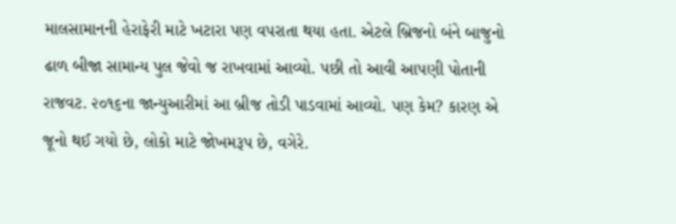માલસામાનની હેરાફેરી માટે ખટારા પણ વપરાતા થયા હતા. એટલે બ્રિજનો બંને બાજુનો ઢાળ બીજા સામાન્ય પુલ જેવો જ રાખવામાં આવ્યો. પછી તો આવી આપણી પોતાની રાજવટ. ૨૦૧૬ના જાન્યુઆરીમાં આ બ્રીજ તોડી પાડવામાં આવ્યો. પણ કેમ? કારણ એ જૂનો થઈ ગયો છે, લોકો માટે જોખમરૂપ છે, વગેરે.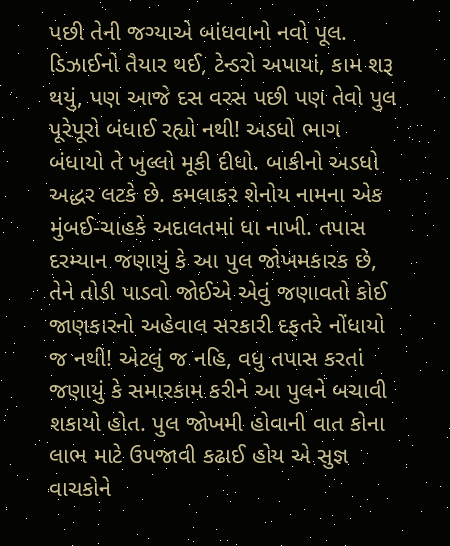પછી તેની જગ્યાએ બાંધવાનો નવો પૂલ. ડિઝાઈનો તૈયાર થઈ, ટેન્ડરો અપાયાં, કામ શરૂ થયું, પણ આજે દસ વરસ પછી પણ તેવો પુલ પૂરેપૂરો બંધાઈ રહ્યો નથી! અડધો ભાગ બંધાયો તે ખુલ્લો મૂકી દીધો. બાકીનો અડધો અદ્ધર લટકે છે. કમલાકર શેનોય નામના એક મુંબઈ-ચાહકે અદાલતમાં ધા નાખી. તપાસ દરમ્યાન જણાયું કે આ પુલ જોખમકારક છે, તેને તોડી પાડવો જોઈએ એવું જણાવતો કોઈ જાણકારનો અહેવાલ સરકારી દફતરે નોંધાયો જ નથી! એટલું જ નહિ, વધુ તપાસ કરતાં જણાયું કે સમારકામ કરીને આ પુલને બચાવી શકાયો હોત. પુલ જોખમી હોવાની વાત કોના લાભ માટે ઉપજાવી કઢાઈ હોય એ સુજ્ઞ વાચકોને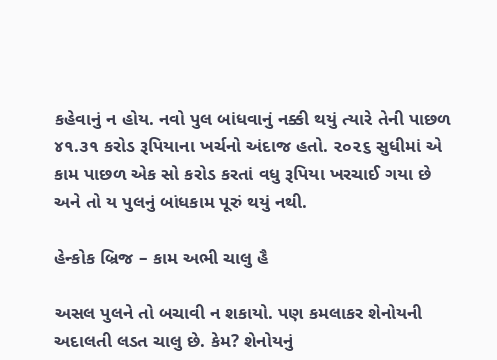કહેવાનું ન હોય. નવો પુલ બાંધવાનું નક્કી થયું ત્યારે તેની પાછળ ૪૧.૩૧ કરોડ રૂપિયાના ખર્ચનો અંદાજ હતો. ૨૦૨૬ સુધીમાં એ કામ પાછળ એક સો કરોડ કરતાં વધુ રૂપિયા ખરચાઈ ગયા છે અને તો ય પુલનું બાંધકામ પૂરું થયું નથી.

હેન્કોક બ્રિજ – કામ અભી ચાલુ હૈ

અસલ પુલને તો બચાવી ન શકાયો. પણ કમલાકર શેનોયની અદાલતી લડત ચાલુ છે. કેમ? શેનોયનું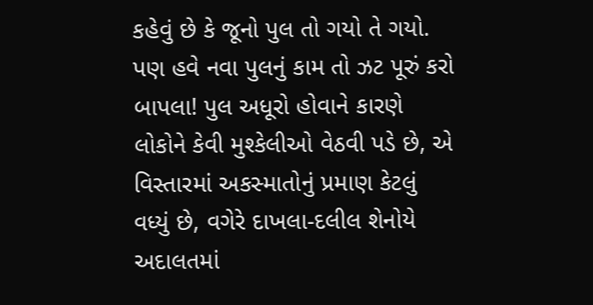કહેવું છે કે જૂનો પુલ તો ગયો તે ગયો. પણ હવે નવા પુલનું કામ તો ઝટ પૂરું કરો બાપલા! પુલ અધૂરો હોવાને કારણે લોકોને કેવી મુશ્કેલીઓ વેઠવી પડે છે, એ વિસ્તારમાં અકસ્માતોનું પ્રમાણ કેટલું વધ્યું છે, વગેરે દાખલા-દલીલ શેનોયે અદાલતમાં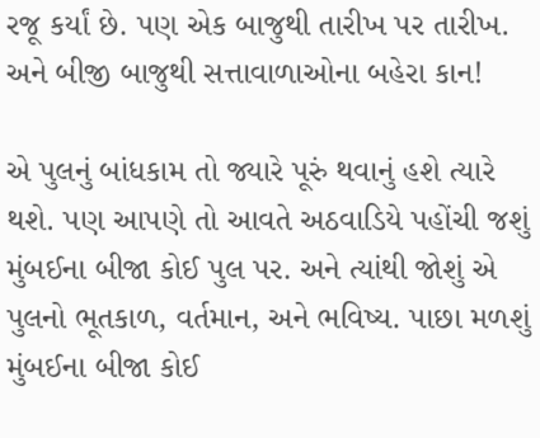રજૂ કર્યાં છે. પણ એક બાજુથી તારીખ પર તારીખ. અને બીજી બાજુથી સત્તાવાળાઓના બહેરા કાન!

એ પુલનું બાંધકામ તો જ્યારે પૂરું થવાનું હશે ત્યારે થશે. પણ આપણે તો આવતે અઠવાડિયે પહોંચી જશું મુંબઈના બીજા કોઈ પુલ પર. અને ત્યાંથી જોશું એ પુલનો ભૂતકાળ, વર્તમાન, અને ભવિષ્ય. પાછા મળશું મુંબઈના બીજા કોઈ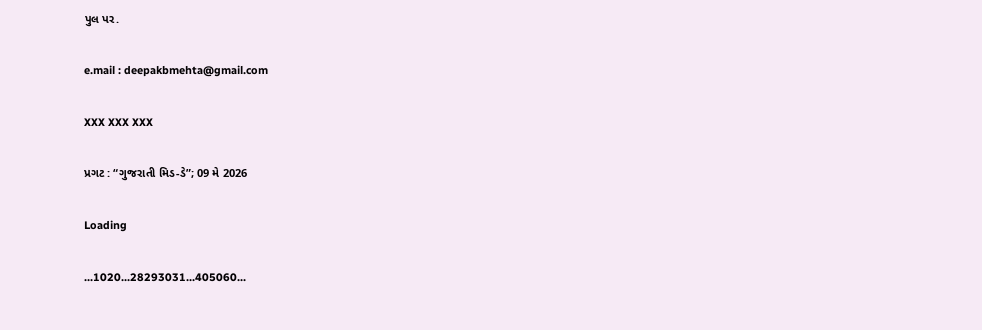પુલ પર.

e.mail : deepakbmehta@gmail.com

XXX XXX XXX

પ્રગટ : “ગુજરાતી મિડ-ડે”; 09 મે 2026

Loading

...1020...28293031...405060...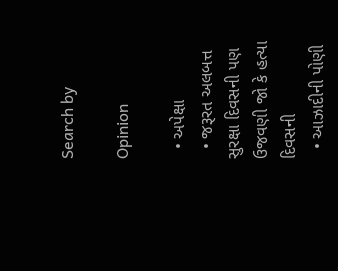Search by

Opinion

  • અપેક્ષા
  • જરૂરત અલબત્ત સુરક્ષા દિવસની પણ ઉજવણી જો કે હત્યા દિવસની
  • આઝાદીની પોણી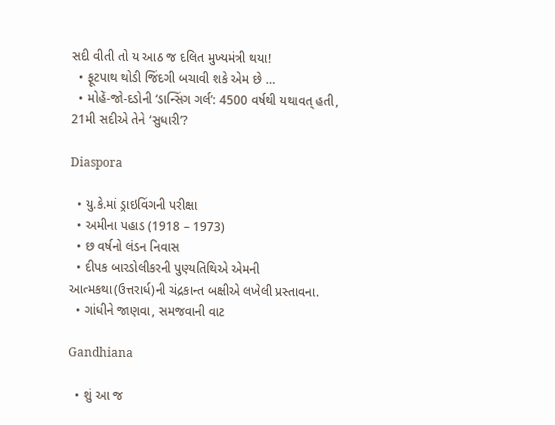સદી વીતી તો ય આઠ જ દલિત મુખ્યમંત્રી થયા!
  • ફૂટપાથ થોડી જિંદગી બચાવી શકે એમ છે …
  • મોહેં-જો-દડોની ‘ડાન્સિંગ ગર્લ’: 4500 વર્ષથી યથાવત્ હતી, 21મી સદીએ તેને ‘સુધારી’?

Diaspora

  • યુ.કે.માં ડ્રાઇવિંગની પરીક્ષા
  • અમીના પહાડ (1918 – 1973)
  • છ વર્ષનો લંડન નિવાસ
  • દીપક બારડોલીકરની પુણ્યતિથિએ એમની આત્મકથા(ઉત્તરાર્ધ)ની ચંદ્રકાન્ત બક્ષીએ લખેલી પ્રસ્તાવના.
  • ગાંધીને જાણવા, સમજવાની વાટ

Gandhiana

  • શું આ જ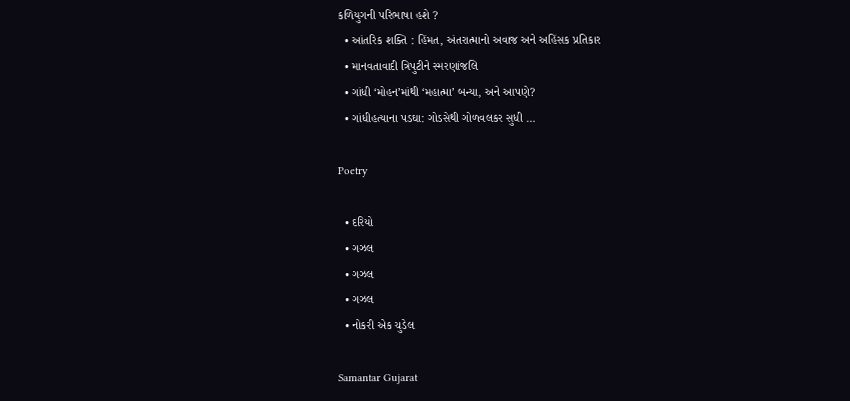કળિયુગની પરિભાષા હશે ?
  • આંતરિક શક્તિ : હિંમત, અંતરાત્માનો અવાજ અને અહિંસક પ્રતિકાર
  • માનવતાવાદી ત્રિપુટીને સ્મરણાંજલિ
  • ગાંધી ‘મોહન’માંથી ‘મહાત્મા’ બન્યા, અને આપણે?
  • ગાંધીહત્યાના પડઘા: ગોડસેથી ગોળવલકર સુધી …

Poetry

  • દરિયો
  • ગઝલ
  • ગઝલ
  • ગઝલ
  • નોકરી એક ચુડેલ

Samantar Gujarat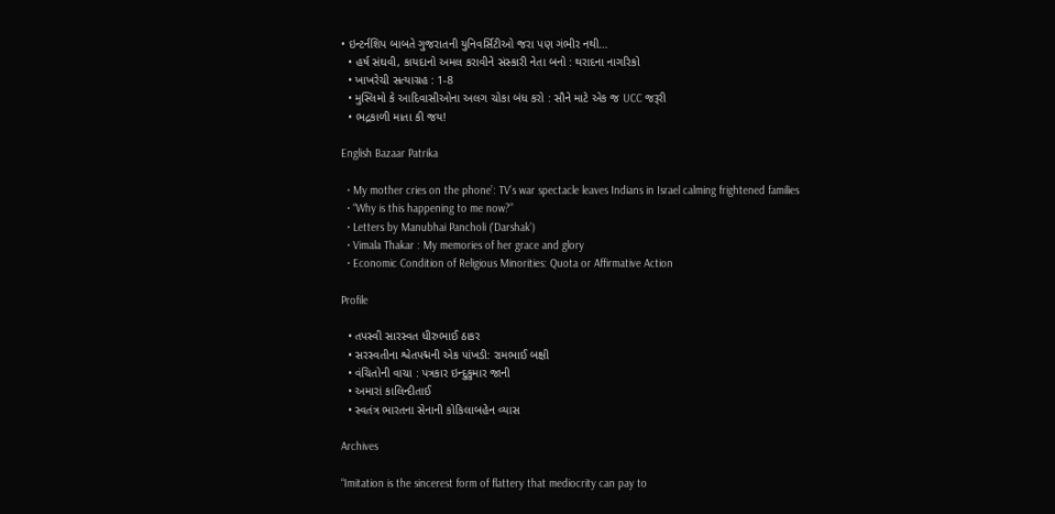• ઇન્ટર્નશિપ બાબતે ગુજરાતની યુનિવર્સિટીઓ જરા પણ ગંભીર નથી…
  • હર્ષ સંઘવી, કાયદાનો અમલ કરાવીને સંસ્કારી નેતા બનો : થરાદના નાગરિકો
  • ખાખરેચી સત્યાગ્રહ : 1-8
  • મુસ્લિમો કે આદિવાસીઓના અલગ ચોકા બંધ કરો : સૌને માટે એક જ UCC જરૂરી
  • ભદ્રકાળી માતા કી જય!

English Bazaar Patrika

  • My mother cries on the phone’: TV’s war spectacle leaves Indians in Israel calming frightened families
  • “Why is this happening to me now?”
  • Letters by Manubhai Pancholi (‘Darshak’)
  • Vimala Thakar : My memories of her grace and glory
  • Economic Condition of Religious Minorities: Quota or Affirmative Action

Profile

  • તપસ્વી સારસ્વત ધીરુભાઈ ઠાકર
  • સરસ્વતીના શ્વેતપદ્મની એક પાંખડી: રામભાઈ બક્ષી
  • વંચિતોની વાચા : પત્રકાર ઇન્દુકુમાર જાની
  • અમારાં કાલિન્દીતાઈ
  • સ્વતંત્ર ભારતના સેનાની કોકિલાબહેન વ્યાસ

Archives

“Imitation is the sincerest form of flattery that mediocrity can pay to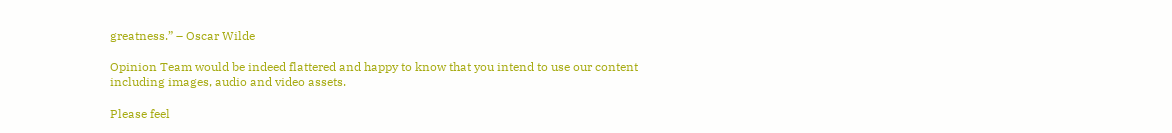greatness.” – Oscar Wilde

Opinion Team would be indeed flattered and happy to know that you intend to use our content including images, audio and video assets.

Please feel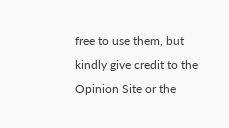free to use them, but kindly give credit to the Opinion Site or the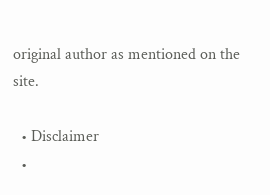original author as mentioned on the site.

  • Disclaimer
  •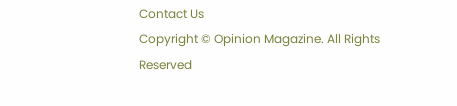Contact Us
Copyright © Opinion Magazine. All Rights Reserved